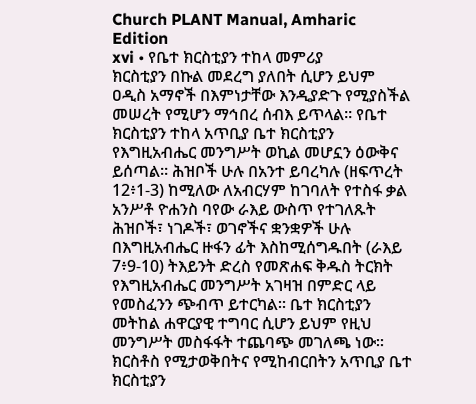Church PLANT Manual, Amharic Edition
xvi • የቤተ ክርስቲያን ተከላ መምሪያ
ክርስቲያን በኩል መደረግ ያለበት ሲሆን ይህም ዐዲስ አማኖች በእምነታቸው እንዲያድጉ የሚያስችል መሠረት የሚሆን ማኅበረ ሰብእ ይጥላል። የቤተ ክርስቲያን ተከላ አጥቢያ ቤተ ክርስቲያን የእግዚአብሔር መንግሥት ወኪል መሆኗን ዕውቅና ይሰጣል። ሕዝቦች ሁሉ በአንተ ይባረካሉ (ዘፍጥረት 12፥1-3) ከሚለው ለአብርሃም ከገባለት የተስፋ ቃል አንሥቶ ዮሐንስ ባየው ራእይ ውስጥ የተገለጹት ሕዝቦች፣ ነገዶች፣ ወገኖችና ቋንቋዎች ሁሉ በእግዚአብሔር ዙፋን ፊት እስከሚሰግዱበት (ራእይ 7፥9-10) ትእይንት ድረስ የመጽሐፍ ቅዱስ ትርክት የእግዚአብሔር መንግሥት አገዛዝ በምድር ላይ የመስፈንን ጭብጥ ይተርካል። ቤተ ክርስቲያን መትከል ሐዋርያዊ ተግባር ሲሆን ይህም የዚህ መንግሥት መስፋፋት ተጨባጭ መገለጫ ነው። ክርስቶስ የሚታወቅበትና የሚከብርበትን አጥቢያ ቤተ ክርስቲያን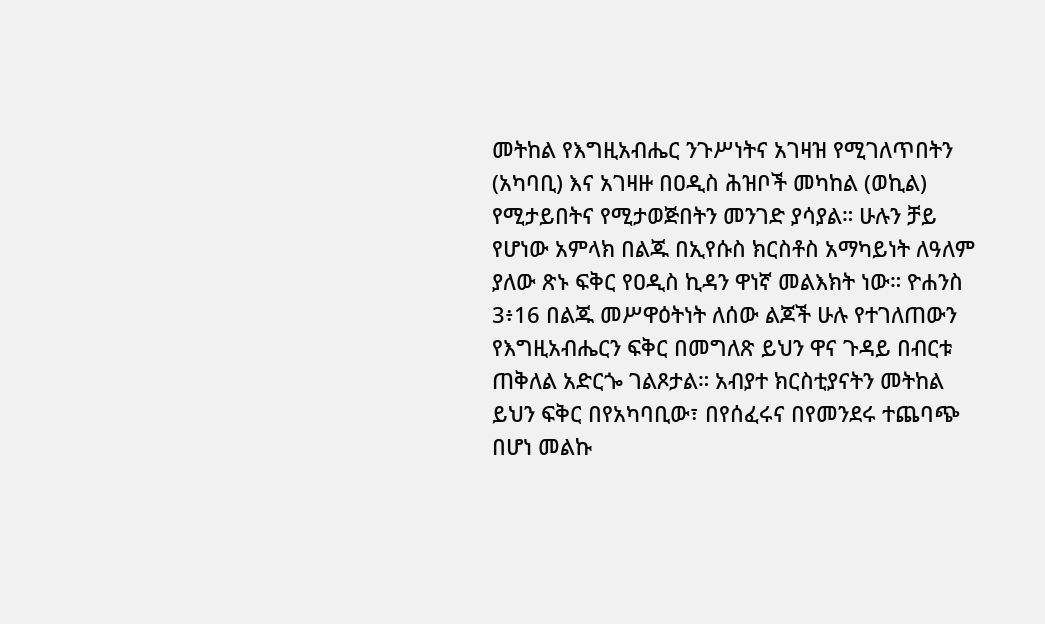መትከል የእግዚአብሔር ንጉሥነትና አገዛዝ የሚገለጥበትን (አካባቢ) እና አገዛዙ በዐዲስ ሕዝቦች መካከል (ወኪል) የሚታይበትና የሚታወጅበትን መንገድ ያሳያል። ሁሉን ቻይ የሆነው አምላክ በልጁ በኢየሱስ ክርስቶስ አማካይነት ለዓለም ያለው ጽኑ ፍቅር የዐዲስ ኪዳን ዋነኛ መልእክት ነው። ዮሐንስ 3፥16 በልጁ መሥዋዕትነት ለሰው ልጆች ሁሉ የተገለጠውን የእግዚአብሔርን ፍቅር በመግለጽ ይህን ዋና ጉዳይ በብርቱ ጠቅለል አድርጐ ገልጾታል። አብያተ ክርስቲያናትን መትከል ይህን ፍቅር በየአካባቢው፣ በየሰፈሩና በየመንደሩ ተጨባጭ በሆነ መልኩ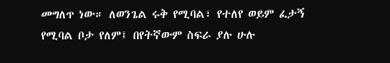መግለጥ ነው። ለወንጌል ሩቅ የሚባል፣ የተለየ ወይም ፈታኝ የሚባል ቦታ የለም፤ በየትኛውም ስፍራ ያሉ ሁሉ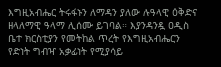እግዚአብሔር ትሩፋኑን ለማዳን ያለው ሉዓላዊ ዕቅድና ዘላለማዊ ዓላማ ሊሰሙ ይገባል። እያንዳንዷ ዐዲስ ቤተ ክርስቲያን የመትከል ጥረት የእግዚአብሔርን የድነት ግብዣ አቃፊነት የሚያሳይ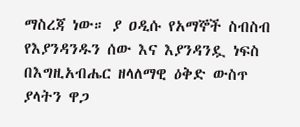ማስረጃ ነው። ያ ዐዲሱ የአማኞች ስብስብ የእያንዳንዱን ሰው እና እያንዳንዷ ነፍስ በእግዚአብሔር ዘላለማዊ ዕቅድ ውስጥ ያላትን ዋጋ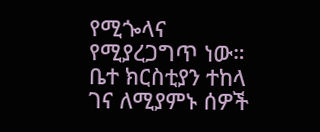የሚጐላና የሚያረጋግጥ ነው። ቤተ ክርስቲያን ተከላ ገና ለሚያምኑ ሰዎች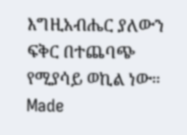እግዚአብሔር ያለውን ፍቅር በተጨባጭ የሚያሳይ ወኪል ነው።
Made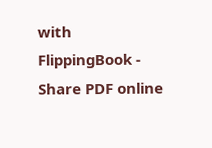with FlippingBook - Share PDF online